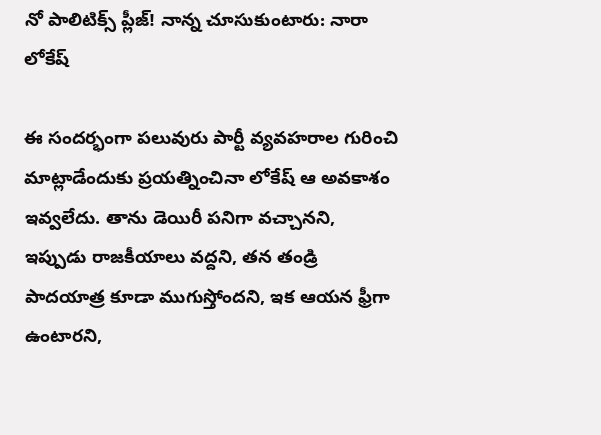నో పాలిటిక్స్ ప్లీజ్! నాన్న చూసుకుంటారు: నారా లోకేష్

ఈ సందర్భంగా పలువురు పార్టీ వ్యవహరాల గురించి మాట్లాడేందుకు ప్రయత్నించినా లోకేష్ ఆ అవకాశం ఇవ్వలేదు. తాను డెయిరీ పనిగా వచ్చానని, ఇప్పుడు రాజకీయాలు వద్దని, తన తండ్రి పాదయాత్ర కూడా ముగుస్తోందని, ఇక ఆయన ఫ్రీగా ఉంటారని,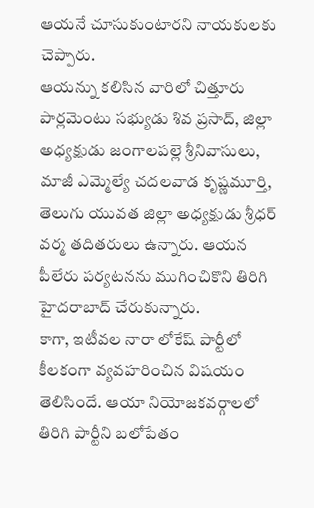ఆయనే చూసుకుంటారని నాయకులకు చెప్పారు.
ఆయన్ను కలిసిన వారిలో చిత్తూరు పార్లమెంటు సభ్యుడు శివ ప్రసాద్, జిల్లా అధ్యక్షుడు జంగాలపల్లె శ్రీనివాసులు, మాజీ ఎమ్మెల్యే చదలవాడ కృష్ణమూర్తి, తెలుగు యువత జిల్లా అధ్యక్షుడు శ్రీధర్ వర్మ తదితరులు ఉన్నారు. ఆయన పీలేరు పర్యటనను ముగించికొని తిరిగి హైదరాబాద్ చేరుకున్నారు.
కాగా, ఇటీవల నారా లోకేష్ పార్టీలో కీలకంగా వ్యవహరించిన విషయం తెలిసిందే. ఆయా నియోజకవర్గాలలో తిరిగి పార్టీని బలోపేతం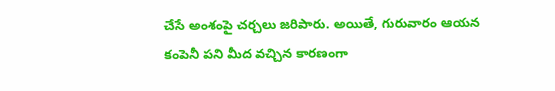చేసే అంశంపై చర్చలు జరిపారు. అయితే, గురువారం ఆయన కంపెనీ పని మీద వచ్చిన కారణంగా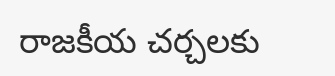రాజకీయ చర్చలకు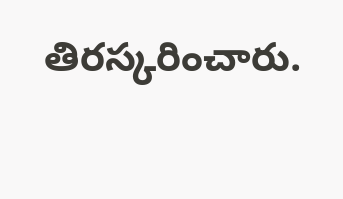తిరస్కరించారు.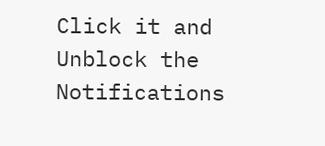Click it and Unblock the Notifications